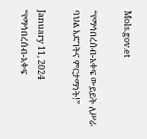Mols.gov.et

“የማኅበረሰብ-አቀፍ ውይይት ለሥራ ባህል እድገትና ምርታማነት!”

January 11, 2024
“የማኅበረሰብ-አቀፍ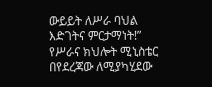ውይይት ለሥራ ባህል እድገትና ምርታማነት!” የሥራና ክህሎት ሚኒስቴር በየደረጃው ለሚያካሂደው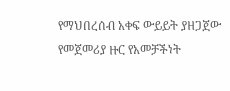የማህበረሰብ አቀፍ ውይይት ያዘጋጀው የመጀመሪያ ዙር የአመቻችነት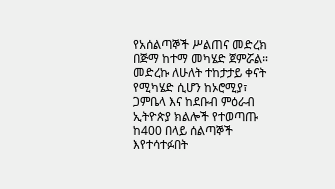የአሰልጣኞች ሥልጠና መድረክ በጅማ ከተማ መካሄድ ጀምሯል። መድረኩ ለሁለት ተከታታይ ቀናት የሚካሄድ ሲሆን ከኦሮሚያ፣ ጋምቤላ እና ከደቡብ ምዕራብ ኢትዮጵያ ክልሎች የተወጣጡ ከ400 በላይ ሰልጣኞች እየተሳተፉበት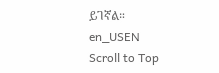ይገኛል።
en_USEN
Scroll to Top